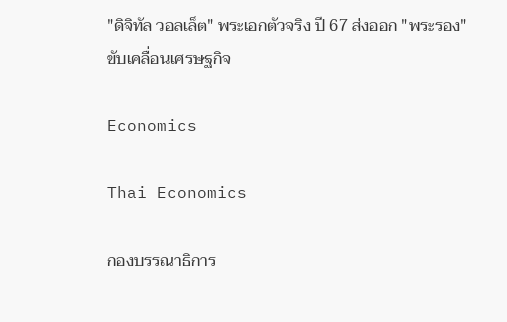"ดิจิทัล วอลเล็ต" พระเอกตัวจริง ปี 67 ส่งออก "พระรอง" ขับเคลื่อนเศรษฐกิจ

Economics

Thai Economics

กองบรรณาธิการ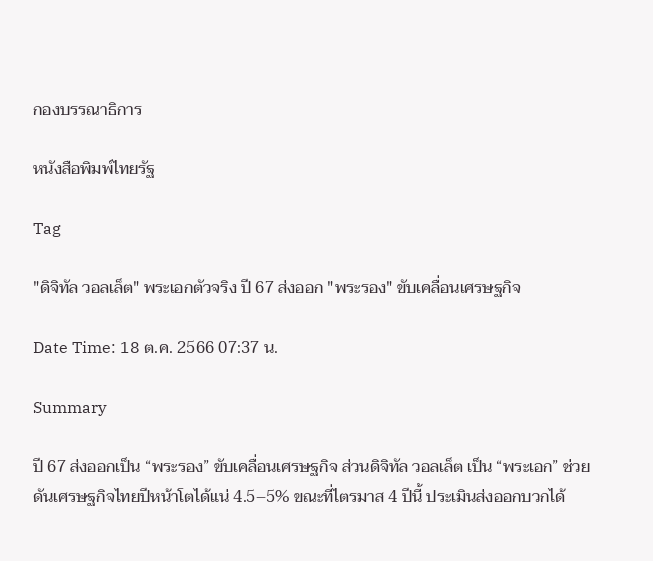กองบรรณาธิการ

หนังสือพิมพ์ไทยรัฐ

Tag

"ดิจิทัล วอลเล็ต" พระเอกตัวจริง ปี 67 ส่งออก "พระรอง" ขับเคลื่อนเศรษฐกิจ

Date Time: 18 ต.ค. 2566 07:37 น.

Summary

ปี 67 ส่งออกเป็น “พระรอง” ขับเคลื่อนเศรษฐกิจ ส่วนดิจิทัล วอลเล็ต เป็น “พระเอก” ช่วยดันเศรษฐกิจไทยปีหน้าโตได้แน่ 4.5–5% ขณะที่ไตรมาส 4 ปีนี้ ประเมินส่งออกบวกได้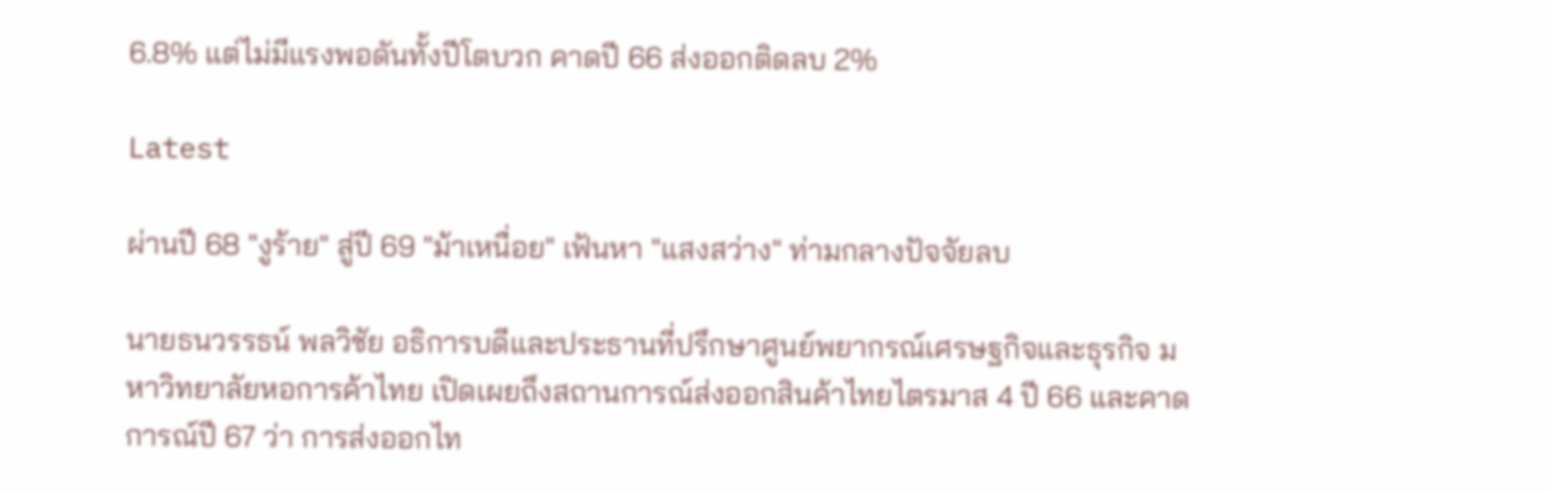6.8% แต่ไม่มีแรงพอดันทั้งปีโตบวก คาดปี 66 ส่งออกติดลบ 2%

Latest

ผ่านปี 68 "งูร้าย" สู่ปี 69 "ม้าเหนื่อย" เฟ้นหา "แสงสว่าง" ท่ามกลางปัจจัยลบ

นายธนวรรธน์ พลวิชัย อธิการบดีและประธานที่ปรึกษาศูนย์พยากรณ์เศรษฐกิจและธุรกิจ มหาวิทยาลัยหอการค้าไทย เปิดเผยถึงสถานการณ์ส่งออกสินค้าไทยไตรมาส 4 ปี 66 และคาดการณ์ปี 67 ว่า การส่งออกไท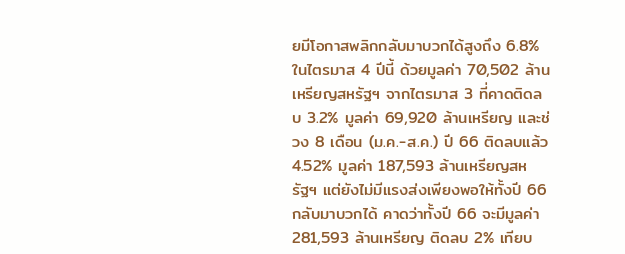ยมีโอกาสพลิกกลับมาบวกได้สูงถึง 6.8% ในไตรมาส 4 ปีนี้ ด้วยมูลค่า 70,502 ล้านเหรียญสหรัฐฯ จากไตรมาส 3 ที่คาดติดลบ 3.2% มูลค่า 69,920 ล้านเหรียญ และช่วง 8 เดือน (ม.ค.-ส.ค.) ปี 66 ติดลบแล้ว 4.52% มูลค่า 187,593 ล้านเหรียญสหรัฐฯ แต่ยังไม่มีแรงส่งเพียงพอให้ทั้งปี 66 กลับมาบวกได้ คาดว่าทั้งปี 66 จะมีมูลค่า 281,593 ล้านเหรียญ ติดลบ 2% เทียบ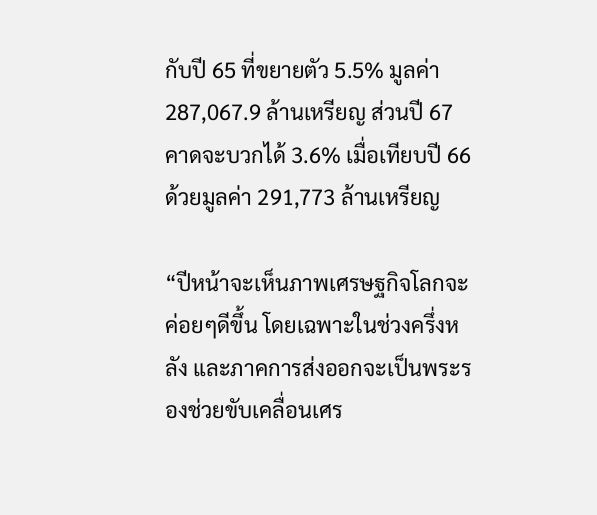กับปี 65 ที่ขยายตัว 5.5% มูลค่า 287,067.9 ล้านเหรียญ ส่วนปี 67 คาดจะบวกได้ 3.6% เมื่อเทียบปี 66 ด้วยมูลค่า 291,773 ล้านเหรียญ

“ปีหน้าจะเห็นภาพเศรษฐกิจโลกจะค่อยๆดีขึ้น โดยเฉพาะในช่วงครึ่งหลัง และภาคการส่งออกจะเป็นพระรองช่วยขับเคลื่อนเศร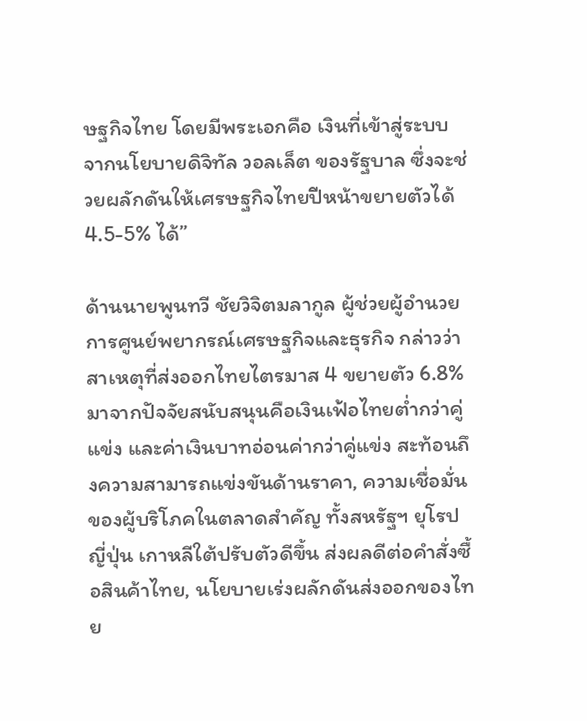ษฐกิจไทย โดยมีพระเอกคือ เงินที่เข้าสู่ระบบจากนโยบายดิจิทัล วอลเล็ต ของรัฐบาล ซึ่งจะช่วยผลักดันให้เศรษฐกิจไทยปีหน้าขยายตัวได้ 4.5-5% ได้”

ด้านนายพูนทวี ชัยวิจิตมลากูล ผู้ช่วยผู้อำนวยการศูนย์พยากรณ์เศรษฐกิจและธุรกิจ กล่าวว่า สาเหตุที่ส่งออกไทยไตรมาส 4 ขยายตัว 6.8% มาจากปัจจัยสนับสนุนคือเงินเฟ้อไทยต่ำกว่าคู่แข่ง และค่าเงินบาทอ่อนค่ากว่าคู่แข่ง สะท้อนถึงความสามารถแข่งขันด้านราคา, ความเชื่อมั่นของผู้บริโภคในตลาดสำคัญ ทั้งสหรัฐฯ ยุโรป ญี่ปุ่น เกาหลีใต้ปรับตัวดีขึ้น ส่งผลดีต่อคำสั่งซื้อสินค้าไทย, นโยบายเร่งผลักดันส่งออกของไทย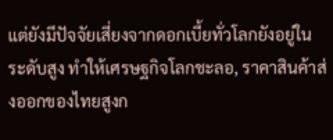แต่ยังมีปัจจัยเสี่ยงจากดอกเบี้ยทั่วโลกยังอยู่ในระดับสูง ทำให้เศรษฐกิจโลกชะลอ, ราคาสินค้าส่งออกของไทยสูงก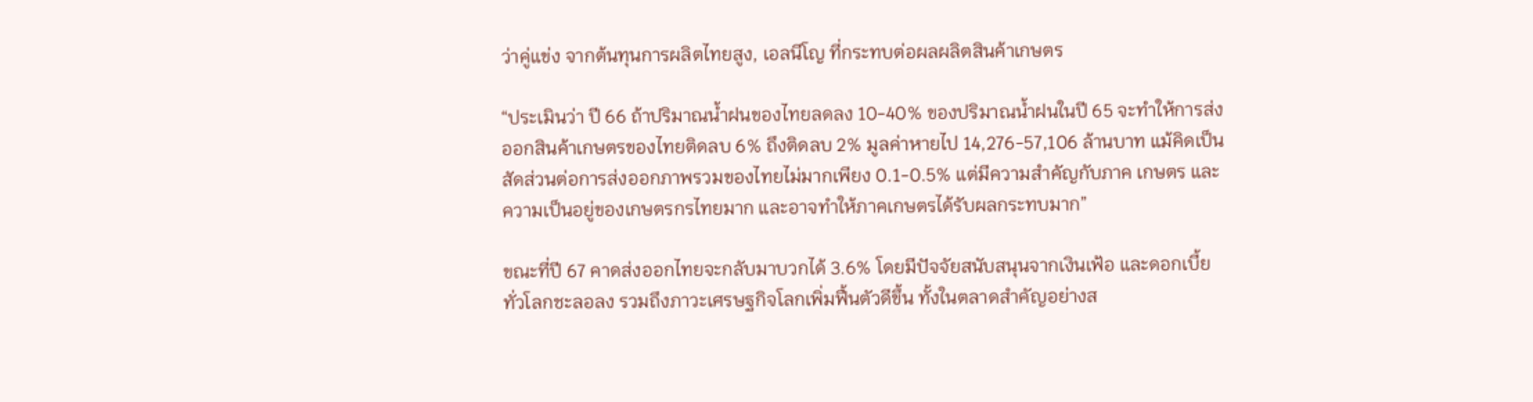ว่าคู่แข่ง จากต้นทุนการผลิตไทยสูง, เอลนีโญ ที่กระทบต่อผลผลิตสินค้าเกษตร

“ประเมินว่า ปี 66 ถ้าปริมาณน้ำฝนของไทยลดลง 10-40% ของปริมาณน้ำฝนในปี 65 จะทำให้การส่งออกสินค้าเกษตรของไทยติดลบ 6% ถึงติดลบ 2% มูลค่าหายไป 14,276-57,106 ล้านบาท แม้คิดเป็นสัดส่วนต่อการส่งออกภาพรวมของไทยไม่มากเพียง 0.1-0.5% แต่มีความสำคัญกับภาค เกษตร และความเป็นอยู่ของเกษตรกรไทยมาก และอาจทำให้ภาคเกษตรได้รับผลกระทบมาก”

ขณะที่ปี 67 คาดส่งออกไทยจะกลับมาบวกได้ 3.6% โดยมีปัจจัยสนับสนุนจากเงินเฟ้อ และดอกเบี้ยทั่วโลกชะลอลง รวมถึงภาวะเศรษฐกิจโลกเพิ่มฟื้นตัวดีขึ้น ทั้งในตลาดสำคัญอย่างส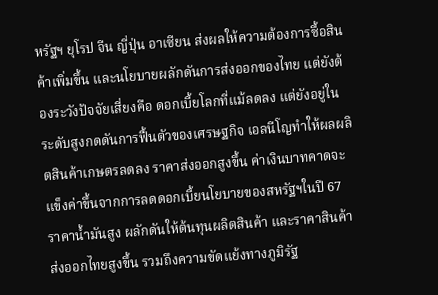หรัฐฯ ยุโรป จีน ญี่ปุ่น อาเซียน ส่งผลให้ความต้องการซื้อสินค้าเพิ่มขึ้น และนโยบายผลักดันการส่งออกของไทย แต่ยังต้องระวังปัจจัยเสี่ยงคือ ดอกเบี้ยโลกที่แม้ลดลง แต่ยังอยู่ในระดับสูงกดดันการฟื้นตัวของเศรษฐกิจ เอลนีโญทำให้ผลผลิตสินค้าเกษตรลดลง ราคาส่งออกสูงขึ้น ค่าเงินบาทคาดจะแข็งค่าขึ้นจากการลดดอกเบี้ยนโยบายของสหรัฐฯในปี 67 ราคาน้ำมันสูง ผลักดันให้ต้นทุนผลิตสินค้า และราคาสินค้าส่งออกไทยสูงขึ้น รวมถึงความขัดแย้งทางภูมิรัฐ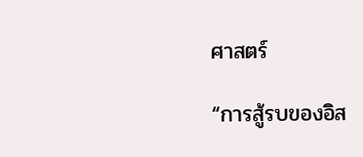ศาสตร์

“การสู้รบของอิส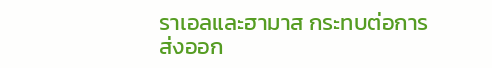ราเอลและฮามาส กระทบต่อการส่งออก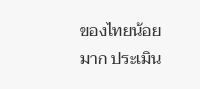ของไทยน้อยมาก ประเมิน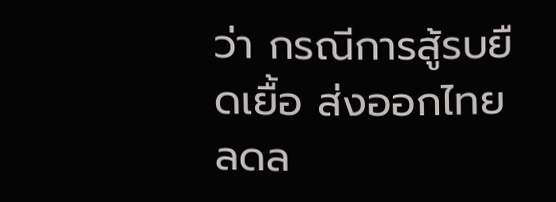ว่า กรณีการสู้รบยืดเยื้อ ส่งออกไทยลดล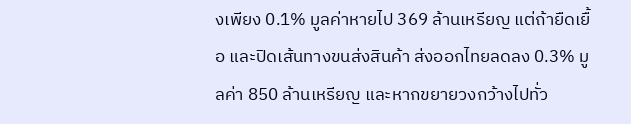งเพียง 0.1% มูลค่าหายไป 369 ล้านเหรียญ แต่ถ้ายืดเยื้อ และปิดเส้นทางขนส่งสินค้า ส่งออกไทยลดลง 0.3% มูลค่า 850 ล้านเหรียญ และหากขยายวงกว้างไปทั่ว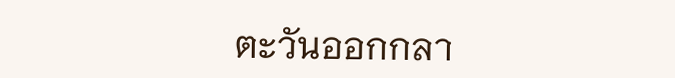ตะวันออกกลา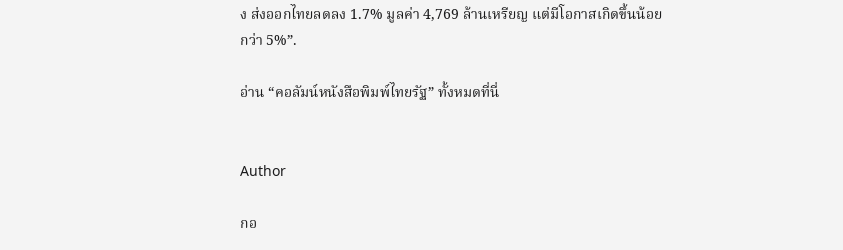ง ส่งออกไทยลดลง 1.7% มูลค่า 4,769 ล้านเหรียญ แต่มีโอกาสเกิดขึ้นน้อยกว่า 5%”.

อ่าน “คอลัมน์หนังสือพิมพ์ไทยรัฐ” ทั้งหมดที่นี่


Author

กอ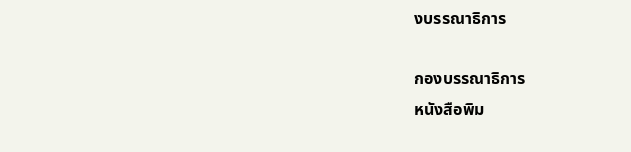งบรรณาธิการ

กองบรรณาธิการ
หนังสือพิม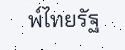พ์ไทยรัฐ